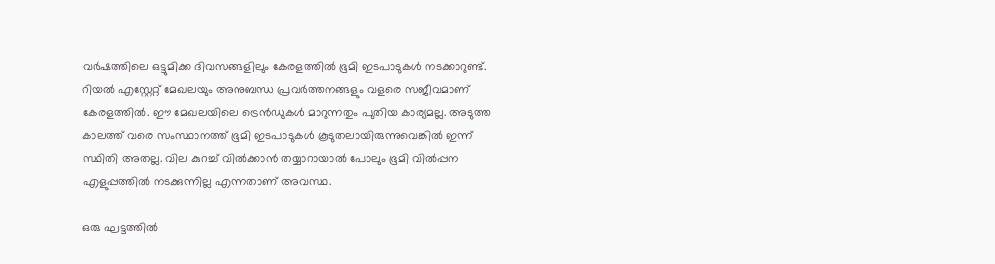വര്‍ഷത്തിലെ ഒട്ടുമിക്ക ദിവസങ്ങളിലും കേരളത്തില്‍ ഭൂമി ഇടപാടുകള്‍ നടക്കാറുണ്ട്. റിയല്‍ എസ്റ്റേറ്റ് മേഖലയും അനുബന്ധ പ്രവര്‍ത്തനങ്ങളും വളരെ സജീവമാണ് കേരളത്തില്‍. ഈ മേഖലയിലെ ട്രെന്‍ഡുകള്‍ മാറുന്നതും പുതിയ കാര്യമല്ല. അടുത്ത കാലത്ത് വരെ സംസ്ഥാനത്ത് ഭൂമി ഇടപാടുകള്‍ കൂടുതലായിരുന്നുവെങ്കില്‍ ഇന്ന് സ്ഥിതി അതല്ല. വില കുറച്ച് വില്‍ക്കാന്‍ തയ്യാറായാല്‍ പോലും ഭൂമി വില്‍പ്പന എളുപ്പത്തില്‍ നടക്കുന്നില്ല എന്നതാണ് അവസ്ഥ.

ഒരു ഘട്ടത്തില്‍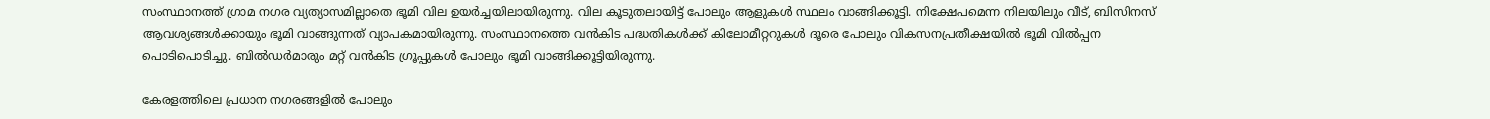സംസ്ഥാനത്ത് ഗ്രാമ നഗര വ്യത്യാസമില്ലാതെ ഭൂമി വില ഉയര്‍ച്ചയിലായിരുന്നു. വില കൂടുതലായിട്ട് പോലും ആളുകള്‍ സ്ഥലം വാങ്ങിക്കൂട്ടി. നിക്ഷേപമെന്ന നിലയിലും വീട്, ബിസിനസ് ആവശ്യങ്ങള്‍ക്കായും ഭൂമി വാങ്ങുന്നത് വ്യാപകമായിരുന്നു. സംസ്ഥാനത്തെ വന്‍കിട പദ്ധതികള്‍ക്ക് കിലോമീറ്ററുകള്‍ ദൂരെ പോലും വികസനപ്രതീക്ഷയില്‍ ഭൂമി വില്‍പ്പന പൊടിപൊടിച്ചു. ബില്‍ഡര്‍മാരും മറ്റ് വന്‍കിട ഗ്രൂപ്പുകള്‍ പോലും ഭൂമി വാങ്ങിക്കൂട്ടിയിരുന്നു.

കേരളത്തിലെ പ്രധാന നഗരങ്ങളില്‍ പോലും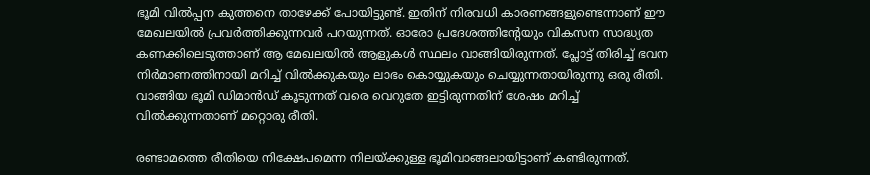ഭൂമി വില്‍പ്പന കുത്തനെ താഴേക്ക് പോയിട്ടുണ്ട്. ഇതിന് നിരവധി കാരണങ്ങളുണ്ടെന്നാണ് ഈ മേഖലയില്‍ പ്രവര്‍ത്തിക്കുന്നവര്‍ പറയുന്നത്. ഓരോ പ്രദേശത്തിന്റേയും വികസന സാദ്ധ്യത കണക്കിലെടുത്താണ് ആ മേഖലയില്‍ ആളുകള്‍ സ്ഥലം വാങ്ങിയിരുന്നത്. പ്ലോട്ട് തിരിച്ച് ഭവന നിര്‍മാണത്തിനായി മറിച്ച് വില്‍ക്കുകയും ലാഭം കൊയ്യുകയും ചെയ്യുന്നതായിരുന്നു ഒരു രീതി. വാങ്ങിയ ഭൂമി ഡിമാന്‍ഡ് കൂടുന്നത് വരെ വെറുതേ ഇട്ടിരുന്നതിന് ശേഷം മറിച്ച് വില്‍ക്കുന്നതാണ് മറ്റൊരു രീതി.

രണ്ടാമത്തെ രീതിയെ നിക്ഷേപമെന്ന നിലയ്ക്കുള്ള ഭൂമിവാങ്ങലായിട്ടാണ് കണ്ടിരുന്നത്.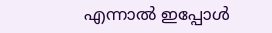എന്നാല്‍ ഇപ്പോള്‍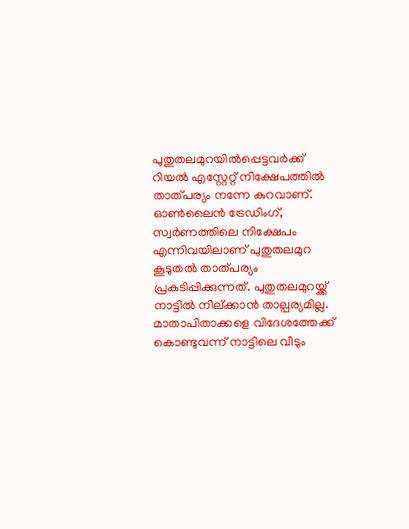പുതുതലമുറയില്‍പ്പെട്ടവര്‍ക്ക് റിയല്‍ എസ്റ്റേറ്റ് നിക്ഷേപത്തില്‍ താത്പര്യം നന്നേ കുറവാണ്. ഓണ്‍ലൈന്‍ ട്രേഡിംഗ്, സ്വര്‍ണത്തിലെ നിക്ഷേപം എന്നിവയിലാണ് പുതുതലമുറ കൂടുതല്‍ താത്പര്യം പ്രകടിപ്പിക്കുന്നത്. പുതുതലമുറയ്ക്ക് നാട്ടില്‍ നില്ക്കാന്‍ താല്പര്യമില്ല. മാതാപിതാക്കളെ വിദേശത്തേക്ക് കൊണ്ടുവന്ന് നാട്ടിലെ വീടും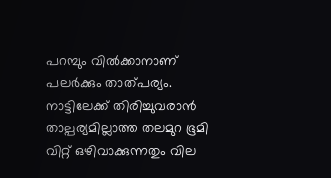പറമ്പും വില്‍ക്കാനാണ് പലര്‍ക്കും താത്പര്യം. നാട്ടിലേക്ക് തിരിച്ചുവരാന്‍ താല്പര്യമില്ലാത്ത തലമുറ ഭൂമി വിറ്റ് ഒഴിവാക്കുന്നതും വില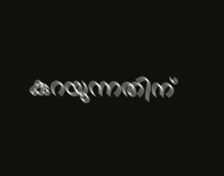കുറയുന്നതിന്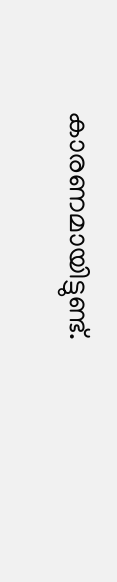കാരണമായിട്ടുണ്ട്.